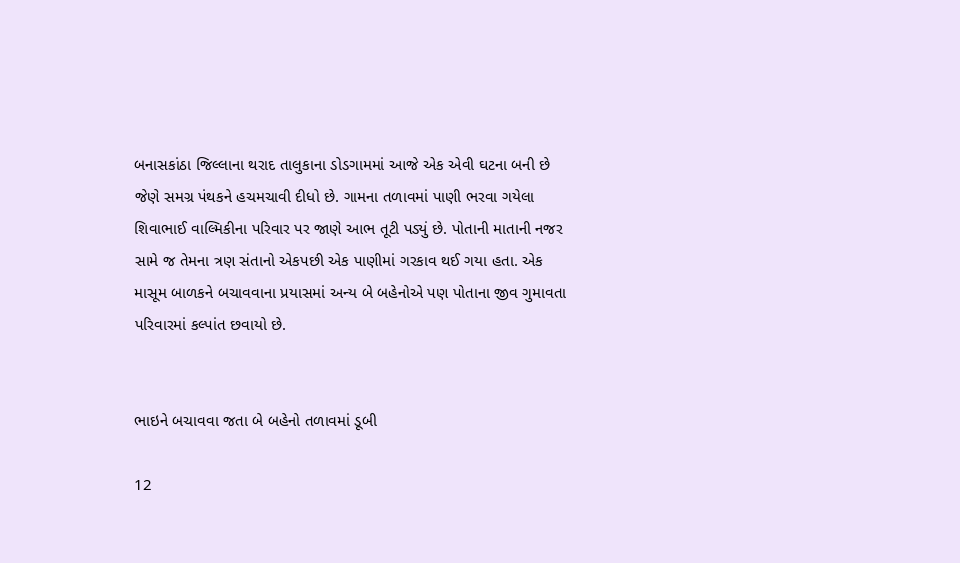બનાસકાંઠા જિલ્લાના થરાદ તાલુકાના ડોડગામમાં આજે એક એવી ઘટના બની છે જેણે સમગ્ર પંથકને હચમચાવી દીધો છે. ગામના તળાવમાં પાણી ભરવા ગયેલા શિવાભાઈ વાલ્મિકીના પરિવાર પર જાણે આભ તૂટી પડ્યું છે. પોતાની માતાની નજર સામે જ તેમના ત્રણ સંતાનો એકપછી એક પાણીમાં ગરકાવ થઈ ગયા હતા. એક માસૂમ બાળકને બચાવવાના પ્રયાસમાં અન્ય બે બહેનોએ પણ પોતાના જીવ ગુમાવતા પરિવારમાં કલ્પાંત છવાયો છે.


ભાઇને બચાવવા જતા બે બહેનો તળાવમાં ડૂબી

12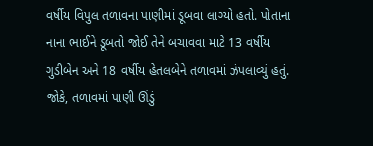વર્ષીય વિપુલ તળાવના પાણીમાં ડૂબવા લાગ્યો હતો. પોતાના નાના ભાઈને ડૂબતો જોઈ તેને બચાવવા માટે 13 વર્ષીય ગુડીબેન અને 18 વર્ષીય હેતલબેને તળાવમાં ઝંપલાવ્યું હતું. જોકે, તળાવમાં પાણી ઊંડું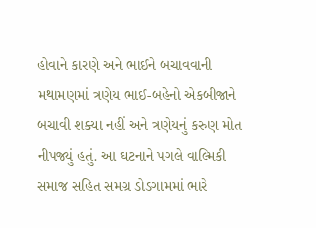હોવાને કારણે અને ભાઈને બચાવવાની મથામણમાં ત્રણેય ભાઈ-બહેનો એકબીજાને બચાવી શક્યા નહીં અને ત્રણેયનું કરુણ મોત નીપજ્યું હતું. આ ઘટનાને પગલે વાલ્મિકી સમાજ સહિત સમગ્ર ડોડગામમાં ભારે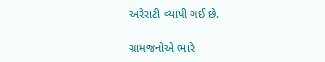અરેરાટી વ્યાપી ગઈ છે.

ગ્રામજનોએ ભારે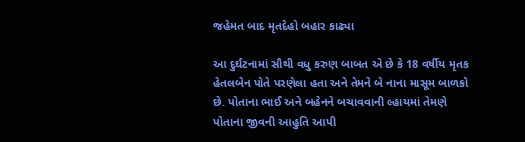જહેમત બાદ મૃતદેહો બહાર કાઢ્યા

આ દુર્ઘટનામાં સૌથી વધુ કરુણ બાબત એ છે કે 18 વર્ષીય મૃતક હેતલબેન પોતે પરણેલા હતા અને તેમને બે નાના માસૂમ બાળકો છે. પોતાના ભાઈ અને બહેનને બચાવવાની લ્હાયમાં તેમણે પોતાના જીવની આહુતિ આપી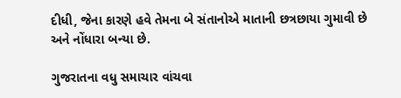દીધી, જેના કારણે હવે તેમના બે સંતાનોએ માતાની છત્રછાયા ગુમાવી છે અને નોંધારા બન્યા છે.

ગુજરાતના વધુ સમાચાર વાંચવા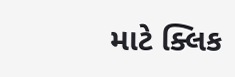માટે ક્લિક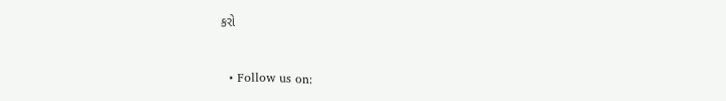કરો


  • Follow us on: